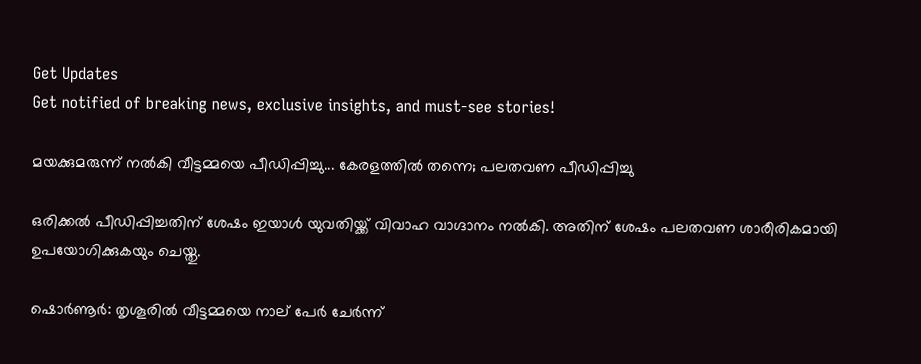Get Updates
Get notified of breaking news, exclusive insights, and must-see stories!

മയക്കുമരുന്ന് നല്‍കി വീട്ടമ്മയെ പീഡിപ്പിച്ചു... കേരളത്തില്‍ തന്നെ; പലതവണ പീഡിപ്പിച്ചു

ഒരിക്കല്‍ പീഡ‍ിപ്പിച്ചതിന് ശേഷം ഇയാള്‍ യുവതിയ്ക്ക് വിവാഹ വാഗ്ദാനം നല്‍കി. അതിന് ശേഷം പലതവണ ശാരീരികമായി ഉപയോഗിക്കുകയും ചെയ്തു.

ഷൊര്‍ണൂര്‍: തൃശൂരില്‍ വീട്ടമ്മയെ നാല് പേര്‍ ചേര്‍ന്ന്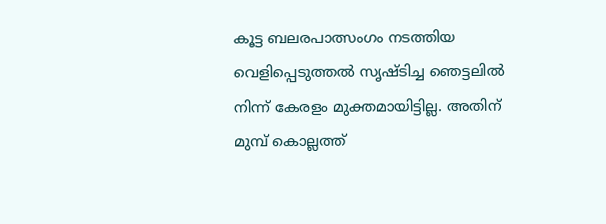കൂട്ട ബലരപാത്സംഗം നടത്തിയ വെളിപ്പെടുത്തല്‍ സൃഷ്ടിച്ച ഞെട്ടലില്‍ നിന്ന് കേരളം മുക്തമായിട്ടില്ല. അതിന് മുമ്പ് കൊല്ലത്ത്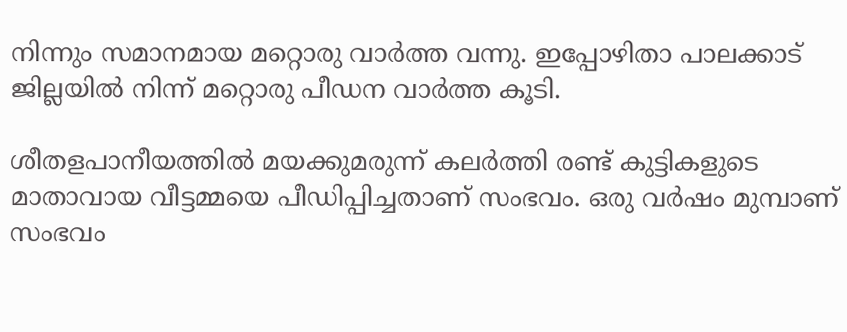നിന്നും സമാനമായ മറ്റൊരു വാര്‍ത്ത വന്നു. ഇപ്പോഴിതാ പാലക്കാട് ജില്ലയില്‍ നിന്ന് മറ്റൊരു പീഡന വാര്‍ത്ത കൂടി.

ശീതളപാനീയത്തില്‍ മയക്കുമരുന്ന് കലര്‍ത്തി രണ്ട് കുട്ടികളുടെ മാതാവായ വീട്ടമ്മയെ പീഡിപ്പിച്ചതാണ് സംഭവം. ഒരു വര്‍ഷം മുമ്പാണ് സംഭവം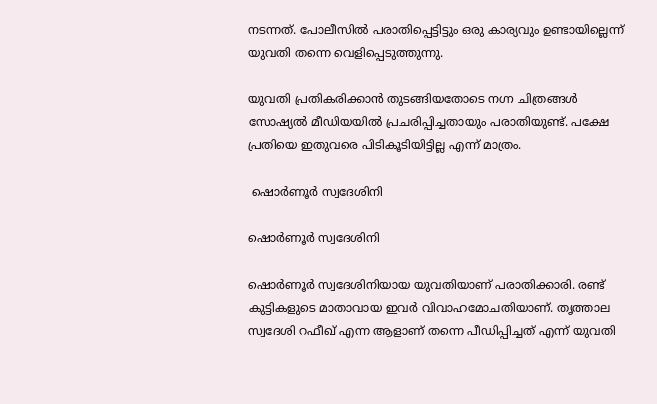നടന്നത്. പോലീസില്‍ പരാതിപ്പെട്ടിട്ടും ഒരു കാര്യവും ഉണ്ടായില്ലെന്ന് യുവതി തന്നെ വെളിപ്പെടുത്തുന്നു.

യുവതി പ്രതികരിക്കാന്‍ തുടങ്ങിയതോടെ നഗ്ന ചിത്രങ്ങള്‍ സോഷ്യല്‍ മീഡിയയില്‍ പ്രചരിപ്പിച്ചതായും പരാതിയുണ്ട്. പക്ഷേ പ്രതിയെ ഇതുവരെ പിടികൂടിയിട്ടില്ല എന്ന് മാത്രം.

 ഷൊര്‍ണൂര്‍ സ്വദേശിനി

ഷൊര്‍ണൂര്‍ സ്വദേശിനി

ഷൊര്‍ണൂര്‍ സ്വദേശിനിയായ യുവതിയാണ് പരാതിക്കാരി. രണ്ട് കുട്ടികളുടെ മാതാവായ ഇവര്‍ വിവാഹമോചതിയാണ്. തൃത്താല സ്വദേശി റഫീഖ് എന്ന ആളാണ് തന്നെ പീഡിപ്പിച്ചത് എന്ന് യുവതി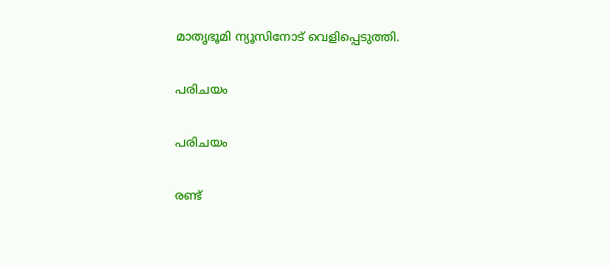മാതൃഭൂമി ന്യൂസിനോട് വെളിപ്പെടുത്തി.

പരിചയം

പരിചയം

രണ്ട്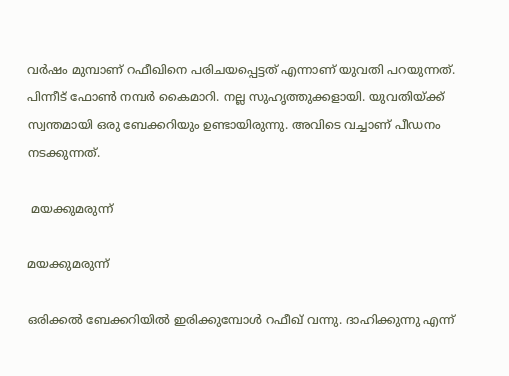വര്‍ഷം മുമ്പാണ് റഫീഖിനെ പരിചയപ്പെട്ടത് എന്നാണ് യുവതി പറയുന്നത്. പിന്നീട് ഫോണ്‍ നമ്പര്‍ കൈമാറി. നല്ല സുഹൃത്തുക്കളായി. യുവതിയ്ക്ക് സ്വന്തമായി ഒരു ബേക്കറിയും ഉണ്ടായിരുന്നു. അവിടെ വച്ചാണ് പീഡനം നടക്കുന്നത്.

 മയക്കുമരുന്ന്

മയക്കുമരുന്ന്

ഒരിക്കല്‍ ബേക്കറിയില്‍ ഇരിക്കുമ്പോള്‍ റഫീഖ് വന്നു. ദാഹിക്കുന്നു എന്ന്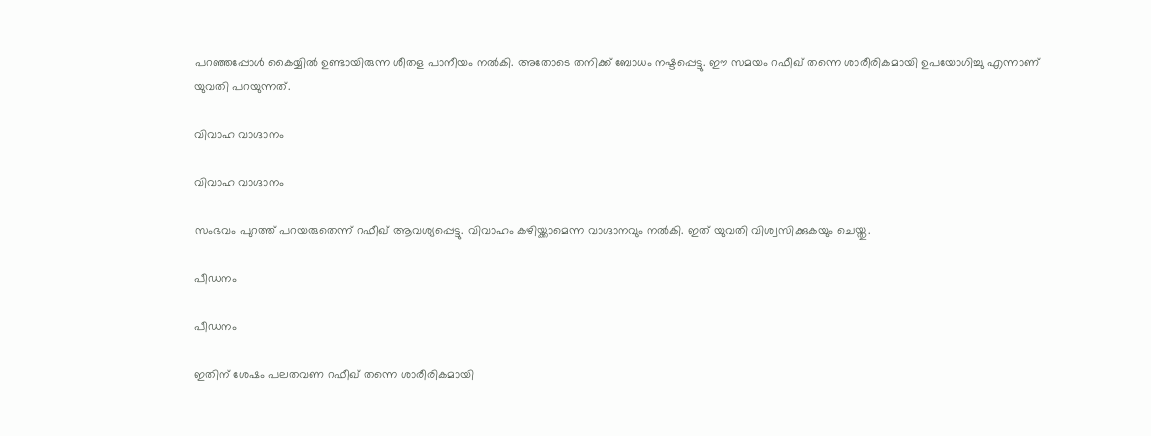പറഞ്ഞപ്പോള്‍ കൈയ്യില്‍ ഉണ്ടായിരുന്ന ശീതള പാനീയം നല്‍കി. അതോടെ തനിക്ക് ബോധം നഷ്ടപ്പെട്ടു. ഈ സമയം റഫീഖ് തന്നെ ശാരീരികമായി ഉപയോഗിച്ചു എന്നാണ് യുവതി പറയുന്നത്.

വിവാഹ വാഗ്ദാനം

വിവാഹ വാഗ്ദാനം

സംഭവം പുറത്ത് പറയരുതെന്ന് റഫീഖ് ആവശ്യപ്പെട്ടു. വിവാഹം കഴിയ്ക്കാമെന്ന വാഗ്ദാനവും നല്‍കി. ഇത് യുവതി വിശ്വസിക്കുകയും ചെയ്തു.

പീഡനം

പീഡനം

ഇതിന് ശേഷം പലതവണ റഫീഖ് തന്നെ ശാരീരികമായി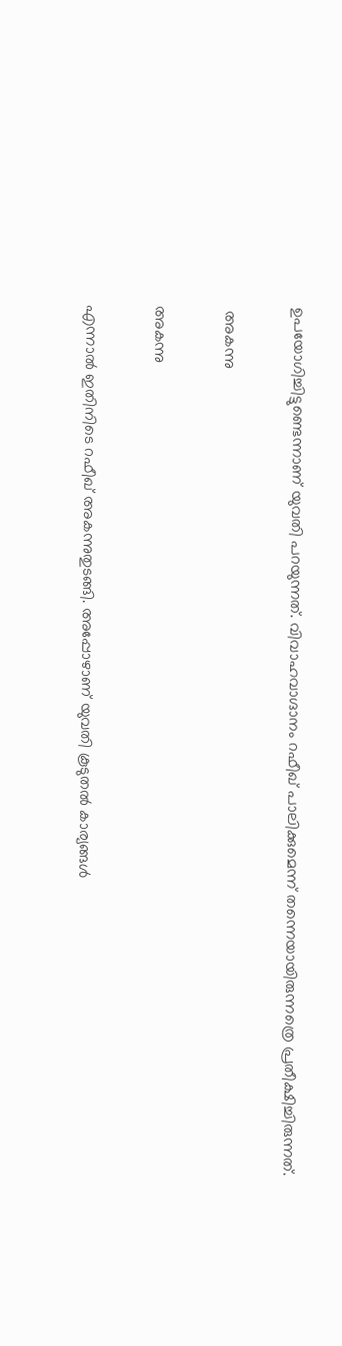ഉപയോഗിച്ചിട്ടുണ്ടെന്നാണ് യുവതി പറയുന്നത്. വിവാഹവാഗ്ദാനം റഫീഖ് പാലിക്കുമെന്ന് തന്നെയായിരുന്നത്രെ പ്രതീക്ഷിച്ചിരുന്നത്.

 അകന്നു

അകന്നു

എന്നാല്‍ ഇതിനിടെ റഫീഖ് അകന്നുതുടങ്ങി. അപ്പോഴാണ് യുവതി കൂടുതല്‍ കാര്യങ്ങള്‍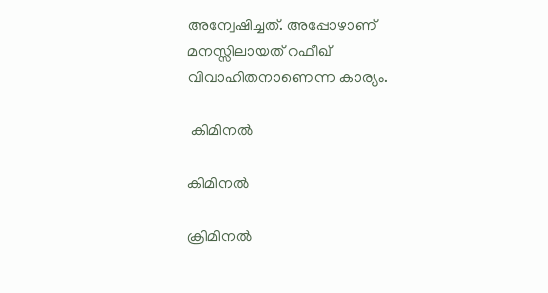അന്വേഷിച്ചത്. അപ്പോഴാണ് മനസ്സിലായത് റഫീഖ് വിവാഹിതനാണെന്ന കാര്യം.

 കിമിനല്‍

കിമിനല്‍

ക്രിമിനല്‍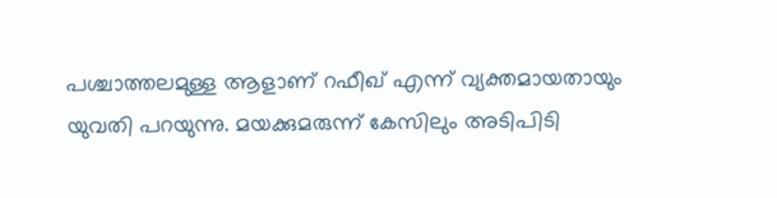പശ്ചാത്തലമുള്ള ആളാണ് റഫീഖ് എന്ന് വ്യക്തമായതായും യുവതി പറയുന്നു. മയക്കുമരുന്ന് കേസിലും അടിപിടി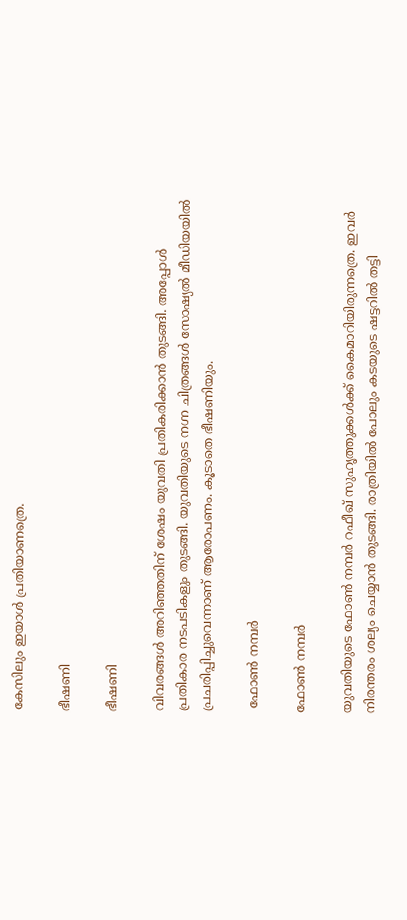കേസിലും ഇയാള്‍ പ്രതിയാണത്രെ.

ഭീഷണി

ഭീഷണി

വിവരങ്ങള്‍ അറിഞ്ഞതിന് ശേഷം യുവതി പ്രതികരിക്കാന്‍ തുടങ്ങി. അപ്പോള്‍ പ്രതികാര നടപടികളും തുടങ്ങി. യുവതിയുടെ നഗ്ന ചിത്രങ്ങള്‍ സോഷ്യല്‍ മീഡിയയില്‍ പ്രചരിപ്പിച്ചുവെന്നാണ് ആരോപണം. കൂടാതെ ഭീഷണിയും.

 ഫോണ്‍ നമ്പര്‍

ഫോണ്‍ നമ്പര്‍

യുവതിയുടെ ഫോണ്‍ നമ്പര്‍ റഫീഖ് സുഹൃത്തുക്കള്‍ക്ക് കൈമാറിയിരുന്നത്രെ. ഇവര്‍ നിരന്തരം ശല്യം ചെയ്യാന്‍ തുടങ്ങി. രാത്രിയില്‍ പോലും കടയുടെ ഷട്ടറില്‍ തട്ടി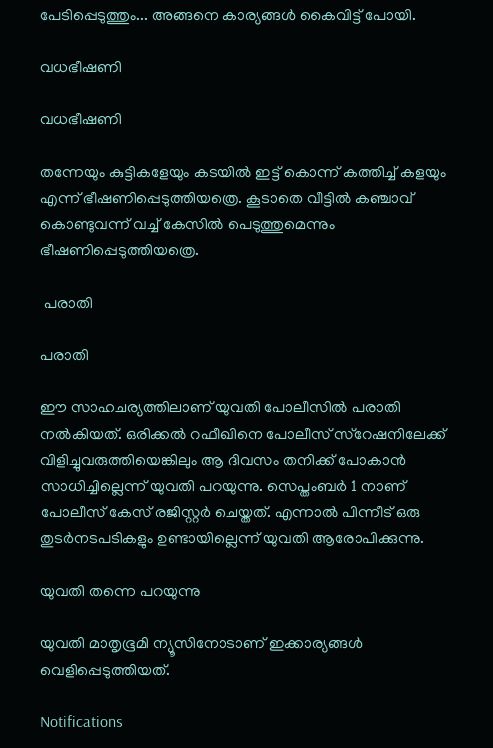പേടിപ്പെടുത്തും... അങ്ങനെ കാര്യങ്ങള്‍ കൈവിട്ട് പോയി.

വധഭീഷണി

വധഭീഷണി

തന്നേയും കുട്ടികളേയും കടയില്‍ ഇട്ട് കൊന്ന് കത്തിച്ച് കളയും എന്ന് ഭീഷണിപ്പെടുത്തിയത്രെ. കൂടാതെ വീട്ടില്‍ കഞ്ചാവ് കൊണ്ടുവന്ന് വച്ച് കേസില്‍ പെടുത്തുമെന്നും ഭീഷണിപ്പെടുത്തിയത്രെ.

 പരാതി

പരാതി

ഈ സാഹചര്യത്തിലാണ് യുവതി പോലീസില്‍ പരാതി നല്‍കിയത്. ഒരിക്കല്‍ റഫീഖിനെ പോലീസ് സ്‌റേഷനിലേക്ക് വിളിച്ചുവരുത്തിയെങ്കിലും ആ ദിവസം തനിക്ക് പോകാന്‍ സാധിച്ചില്ലെന്ന് യുവതി പറയുന്നു. സെപ്തംബര്‍ 1 നാണ് പോലീസ് കേസ് രജിസ്റ്റര്‍ ചെയ്തത്. എന്നാല്‍ പിന്നീട് ഒരു തുടര്‍നടപടികളും ഉണ്ടായില്ലെന്ന് യുവതി ആരോപിക്കുന്നു.

യുവതി തന്നെ പറയുന്നു

യുവതി മാതൃഭൂമി ന്യൂസിനോടാണ് ഇക്കാര്യങ്ങള്‍ വെളിപ്പെടുത്തിയത്.

Notifications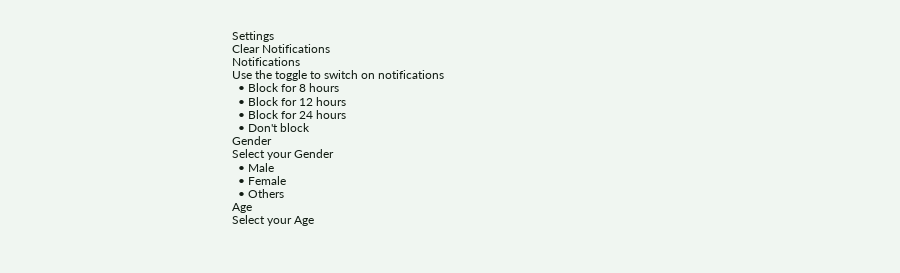Settings
Clear Notifications
Notifications
Use the toggle to switch on notifications
  • Block for 8 hours
  • Block for 12 hours
  • Block for 24 hours
  • Don't block
Gender
Select your Gender
  • Male
  • Female
  • Others
Age
Select your Age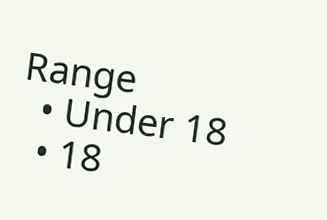Range
  • Under 18
  • 18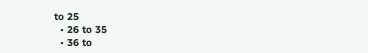to 25
  • 26 to 35
  • 36 to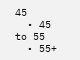45
  • 45 to 55
  • 55+